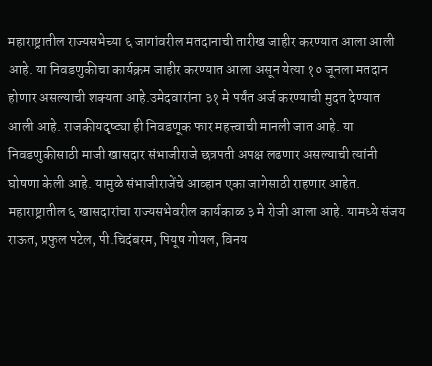महाराष्ट्रातील राज्यसभेच्या ६ जागांवरील मतदानाची तारीख जाहीर करण्यात आला आली आहे. या निवडणुकीचा कार्यक्रम जाहीर करण्यात आला असून येत्या १० जूनला मतदान होणार असल्याची शक्यता आहे.उमेदवारांना ३१ मे पर्यंत अर्ज करण्याची मुदत देण्यात आली आहे. राजकीयदृष्ट्या ही निवडणूक फार महत्त्वाची मानली जात आहे. या निवडणुकीसाठी माजी खासदार संभाजीराजे छत्रपती अपक्ष लढणार असल्याची त्यांनी घोषणा केली आहे. यामुळे संभाजीराजेंचे आव्हान एका जागेसाठी राहणार आहेत.
महाराष्ट्रातील ६ खासदारांचा राज्यसभेवरील कार्यकाळ ३ मे रोजी आला आहे. यामध्ये संजय राऊत, प्रफुल पटेल, पी.चिदंबरम, पियूष गोयल, विनय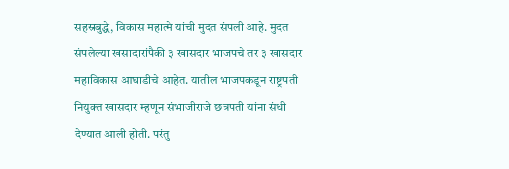सहस्रबुद्धे, विकास महात्मे यांची मुदत संपली आहे. मुदत संपलेल्या खसादारांपैकी ३ खासदार भाजपचे तर ३ खासदार महाविकास आघाडीचे आहेत. यातील भाजपकडून राष्ट्रपती नियुक्त खासदार म्हणून संभाजीराजे छत्रपती यांना संधी देण्यात आली होती. परंतु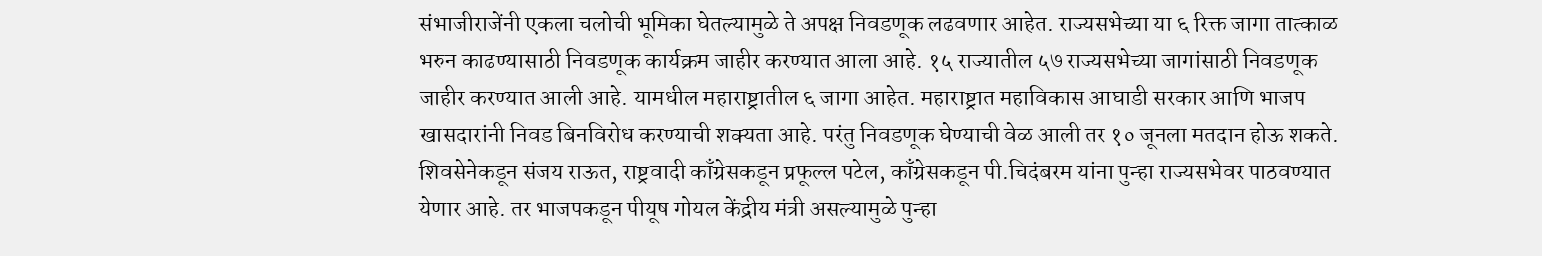संभाजीराजेंनी एकला चलोची भूमिका घेतल्यामुळे ते अपक्ष निवडणूक लढवणार आहेत. राज्यसभेच्या या ६ रिक्त जागा तात्काळ भरुन काढण्यासाठी निवडणूक कार्यक्रम जाहीर करण्यात आला आहे. १५ राज्यातील ५७ राज्यसभेच्या जागांसाठी निवडणूक जाहीर करण्यात आली आहे. यामधील महाराष्ट्रातील ६ जागा आहेत. महाराष्ट्रात महाविकास आघाडी सरकार आणि भाजप खासदारांनी निवड बिनविरोध करण्याची शक्यता आहे. परंतु निवडणूक घेण्याची वेळ आली तर १० जूनला मतदान होऊ शकते.
शिवसेनेकडून संजय राऊत, राष्ट्रवादी काँग्रेसकडून प्रफूल्ल पटेल, काँग्रेसकडून पी.चिदंबरम यांना पुन्हा राज्यसभेवर पाठवण्यात येणार आहे. तर भाजपकडून पीयूष गोयल केंद्रीय मंत्री असल्यामुळे पुन्हा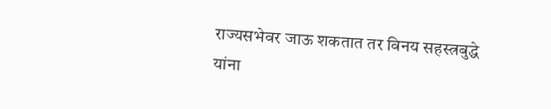राज्यसभेवर जाऊ शकतात तर विनय सहस्त्रबुद्धे यांना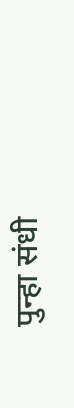पुन्हा संधी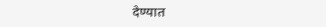देण्यात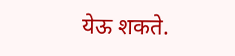येऊ शकते.